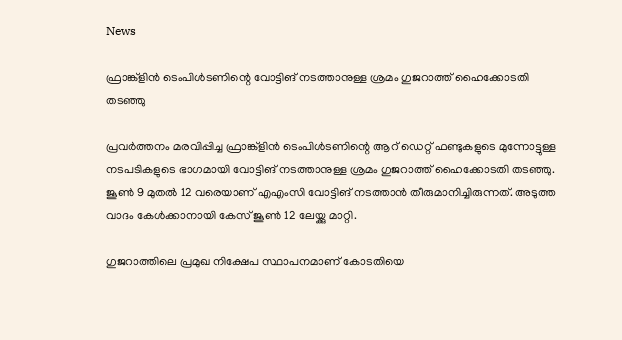News

ഫ്രാങ്ക്ളിന്‍ ടെംപിള്‍ടണിന്റെ വോട്ടിങ് നടത്താനുള്ള ശ്രമം ഗുജറാത്ത് ഹൈക്കോടതി തടഞ്ഞു

പ്രവര്‍ത്തനം മരവിപ്പിച്ച ഫ്രാങ്ക്ളിന്‍ ടെംപിള്‍ടണിന്റെ ആറ് ഡെറ്റ് ഫണ്ടുകളുടെ മുന്നോട്ടുള്ള നടപടികളുടെ ഭാഗമായി വോട്ടിങ് നടത്താനുള്ള ശ്രമം ഗുജറാത്ത് ഹൈക്കോടതി തടഞ്ഞു. ജൂണ്‍ 9 മുതല്‍ 12 വരെയാണ് എഎംസി വോട്ടിങ് നടത്താന്‍ തീരുമാനിച്ചിരുന്നത്. അടുത്ത വാദം കേള്‍ക്കാനായി കേസ് ജൂണ്‍ 12 ലേയ്ക്കു മാറ്റി.

ഗുജറാത്തിലെ പ്രമുഖ നിക്ഷേപ സ്ഥാപനമാണ് കോടതിയെ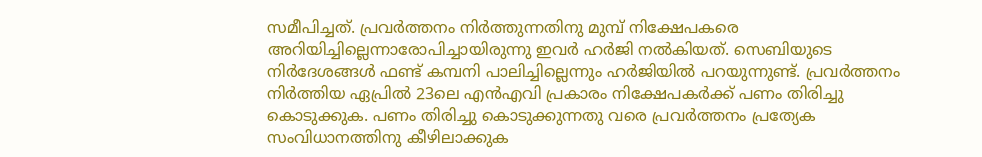സമീപിച്ചത്. പ്രവര്‍ത്തനം നിര്‍ത്തുന്നതിനു മുമ്പ് നിക്ഷേപകരെ അറിയിച്ചില്ലെന്നാരോപിച്ചായിരുന്നു ഇവര്‍ ഹര്‍ജി നല്‍കിയത്. സെബിയുടെ നിര്‍ദേശങ്ങള്‍ ഫണ്ട് കമ്പനി പാലിച്ചില്ലെന്നും ഹര്‍ജിയില്‍ പറയുന്നുണ്ട്. പ്രവര്‍ത്തനം നിര്‍ത്തിയ ഏപ്രില്‍ 23ലെ എന്‍എവി പ്രകാരം നിക്ഷേപകര്‍ക്ക് പണം തിരിച്ചു കൊടുക്കുക. പണം തിരിച്ചു കൊടുക്കുന്നതു വരെ പ്രവര്‍ത്തനം പ്രത്യേക സംവിധാനത്തിനു കീഴിലാക്കുക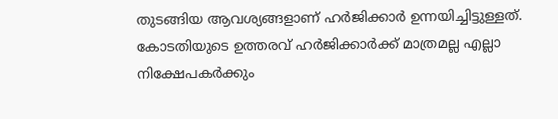തുടങ്ങിയ ആവശ്യങ്ങളാണ് ഹര്‍ജിക്കാര്‍ ഉന്നയിച്ചിട്ടുള്ളത്. കോടതിയുടെ ഉത്തരവ് ഹര്‍ജിക്കാര്‍ക്ക് മാത്രമല്ല എല്ലാ നിക്ഷേപകര്‍ക്കും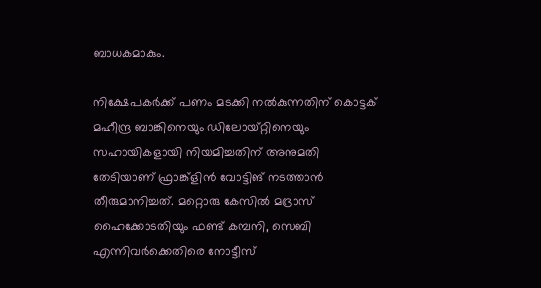ബാധകമാകും.

നിക്ഷേപകര്‍ക്ക് പണം മടക്കി നല്‍കുന്നതിന് കൊട്ടക് മഹീന്ദ്ര ബാങ്കിനെയും ഡിലോയ്റ്റിനെയും സഹായികളായി നിയമിച്ചതിന് അനുമതി തേടിയാണ് ഫ്രാങ്ക്ളിന്‍ വോട്ടിങ് നടത്താന്‍ തീരുമാനിച്ചത്. മറ്റൊരു കേസില്‍ മദ്രാസ് ഹൈക്കോടതിയും ഫണ്ട് കമ്പനി, സെബി എന്നിവര്‍ക്കെതിരെ നോട്ടീസ്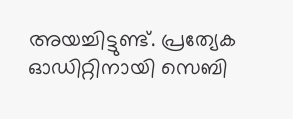അയച്ചിട്ടുണ്ട്. പ്രത്യേക ഓഡിറ്റിനായി സെബി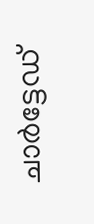ചാര്‍ട്ടേഡ്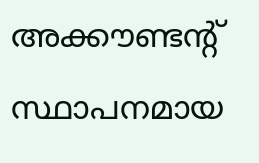അക്കൗണ്ടന്റ് സ്ഥാപനമായ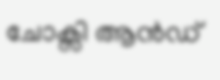ചോക്സി ആന്‍ഡ്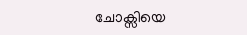ചോക്സിയെ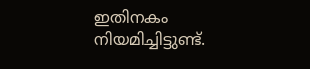ഇതിനകം നിയമിച്ചിട്ടുണ്ട്.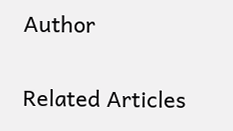Author

Related Articles